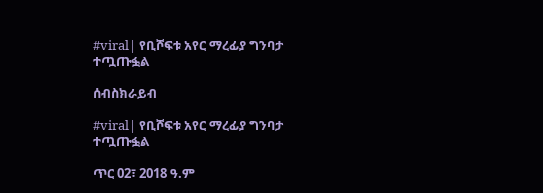#viral| የቢሾፍቱ አየር ማረፊያ ግንባታ ተጧጡፏል

ሰብስክራይብ

#viral| የቢሾፍቱ አየር ማረፊያ ግንባታ ተጧጡፏል

ጥር 02፣ 2018 ዓ.ም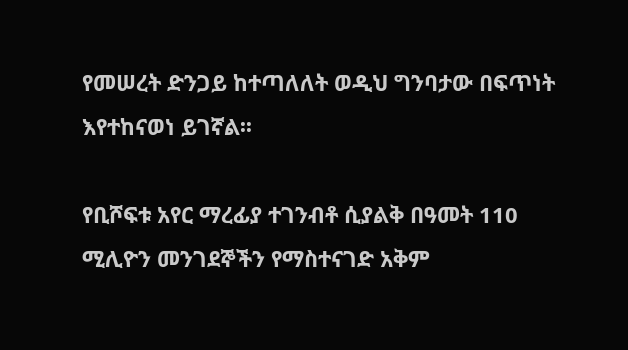የመሠረት ድንጋይ ከተጣለለት ወዲህ ግንባታው በፍጥነት እየተከናወነ ይገኛል፡፡

የቢሾፍቱ አየር ማረፊያ ተገንብቶ ሲያልቅ በዓመት 110 ሚሊዮን መንገደኞችን የማስተናገድ አቅም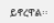ይኖረዋል፡፡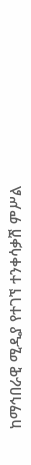ከማኅበራዊ ሚዲያ የተገኘ ተንቀሳቃሽ ምሥል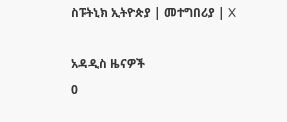ስፑትኒክ ኢትዮጵያ | መተግበሪያ | X

አዳዲስ ዜናዎች
0